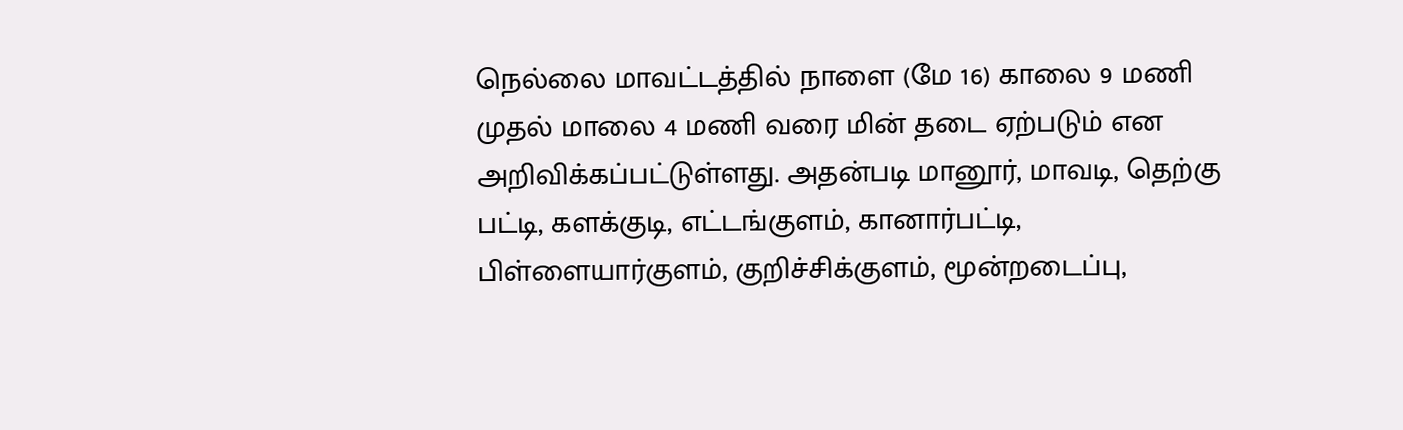நெல்லை மாவட்டத்தில் நாளை (மே 16) காலை 9 மணி முதல் மாலை 4 மணி வரை மின் தடை ஏற்படும் என அறிவிக்கப்பட்டுள்ளது. அதன்படி மானூர், மாவடி, தெற்கு பட்டி, களக்குடி, எட்டங்குளம், கானார்பட்டி, பிள்ளையார்குளம், குறிச்சிக்குளம், மூன்றடைப்பு,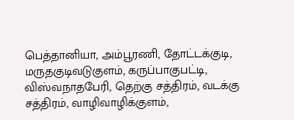பெத்தானியா, அம்பூரணி, தோட்டக்குடி, மருதகுடிவடுகுளம், கருப்பாகுபட்டி, விஸ்வநாதபேரி, தெற்கு சத்திரம், வடக்கு சத்திரம், வாழிவாழிக்குளம்,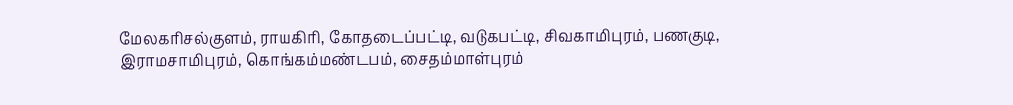மேலகரிசல்குளம், ராயகிரி, கோதடைப்பட்டி, வடுகபட்டி, சிவகாமிபுரம், பணகுடி, இராமசாமிபுரம், கொங்கம்மண்டபம், சைதம்மாள்புரம்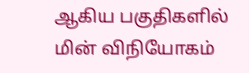ஆகிய பகுதிகளில் மின் விநியோகம்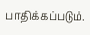பாதிக்கப்படும்.